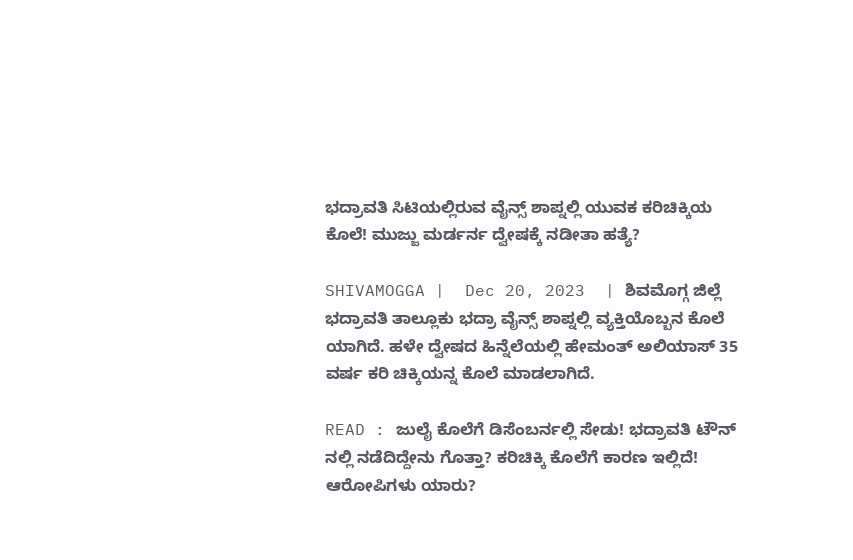ಭದ್ರಾವತಿ ಸಿಟಿಯಲ್ಲಿರುವ ವೈನ್ಸ್ ಶಾಪ್ನಲ್ಲಿ ಯುವಕ ಕರಿಚಿಕ್ಕಿಯ ಕೊಲೆ! ಮುಜ್ಜು ಮರ್ಡರ್ನ ದ್ವೇಷಕ್ಕೆ ನಡೀತಾ ಹತ್ಯೆ?

SHIVAMOGGA |  Dec 20, 2023  | ಶಿವಮೊಗ್ಗ ಜಿಲ್ಲೆ ಭದ್ರಾವತಿ ತಾಲ್ಲೂಕು ಭದ್ರಾ ವೈನ್ಸ್ ಶಾಪ್ನಲ್ಲಿ ವ್ಯಕ್ತಿಯೊಬ್ಬನ ಕೊಲೆ ಯಾಗಿದೆ. ಹಳೇ ದ್ವೇಷದ ಹಿನ್ನೆಲೆಯಲ್ಲಿ ಹೇಮಂತ್ ಅಲಿಯಾಸ್ 35 ವರ್ಷ ಕರಿ ಚಿಕ್ಕಿಯನ್ನ ಕೊಲೆ ಮಾಡಲಾಗಿದೆ.

READ : ಜುಲೈ ಕೊಲೆಗೆ ಡಿಸೆಂಬರ್ನಲ್ಲಿ ಸೇಡು! ಭದ್ರಾವತಿ ಟೌನ್ ನಲ್ಲಿ ನಡೆದಿದ್ದೇನು ಗೊತ್ತಾ? ಕರಿಚಿಕ್ಕಿ ಕೊಲೆಗೆ ಕಾರಣ ಇಲ್ಲಿದೆ! ಆರೋಪಿಗಳು ಯಾರು?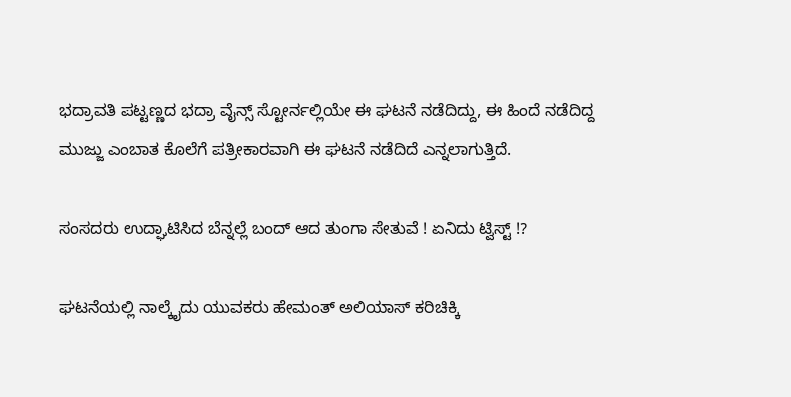ಭದ್ರಾವತಿ ಪಟ್ಟಣ್ಣದ ಭದ್ರಾ ವೈನ್ಸ್ ಸ್ಟೋರ್ನಲ್ಲಿಯೇ ಈ ಘಟನೆ ನಡೆದಿದ್ದು, ಈ ಹಿಂದೆ ನಡೆದಿದ್ದ ಮುಜ್ಜು ಎಂಬಾತ ಕೊಲೆಗೆ ಪತ್ರೀಕಾರವಾಗಿ ಈ ಘಟನೆ ನಡೆದಿದೆ ಎನ್ನಲಾಗುತ್ತಿದೆ.

ಸಂಸದರು ಉದ್ಘಾಟಿಸಿದ ಬೆನ್ನಲ್ಲೆ ಬಂದ್ ಆದ ತುಂಗಾ ಸೇತುವೆ ! ಏನಿದು ಟ್ವಿಸ್ಟ್ !?

ಘಟನೆಯಲ್ಲಿ ನಾಲ್ಕೈದು ಯುವಕರು ಹೇಮಂತ್ ಅಲಿಯಾಸ್ ಕರಿಚಿಕ್ಕಿ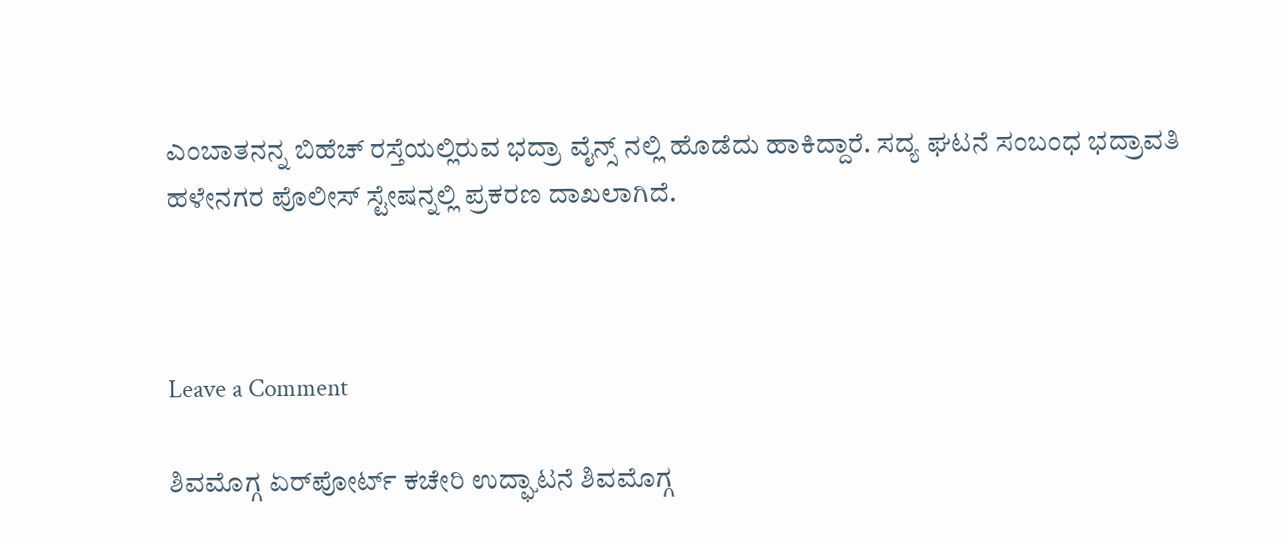ಎಂಬಾತನನ್ನ ಬಿಹೆಚ್ ರಸ್ತೆಯಲ್ಲಿರುವ ಭದ್ರಾ ವೈನ್ಸ್ ನಲ್ಲಿ ಹೊಡೆದು ಹಾಕಿದ್ದಾರೆ. ಸದ್ಯ ಘಟನೆ ಸಂಬಂಧ ಭದ್ರಾವತಿ ಹಳೇನಗರ ಪೊಲೀಸ್ ಸ್ಟೇಷನ್ನಲ್ಲಿ ಪ್ರಕರಣ ದಾಖಲಾಗಿದೆ.



Leave a Comment

ಶಿವಮೊಗ್ಗ ಏರ್‌ಪೋರ್ಟ್ ಕಚೇರಿ ಉದ್ಘಾಟನೆ ಶಿವಮೊಗ್ಗ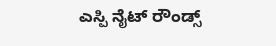ಎಸ್ಪಿ ನೈಟ್ ರೌಂಡ್ಸ್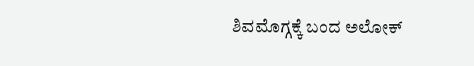ಶಿವಮೊಗ್ಗಕ್ಕೆ ಬಂದ ಅಲೋಕ್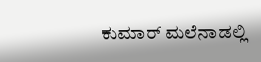ಕುಮಾರ್ ಮಲೆನಾಡಲ್ಲಿ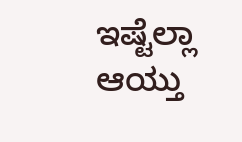ಇಷ್ಟೆಲ್ಲಾ ಆಯ್ತು